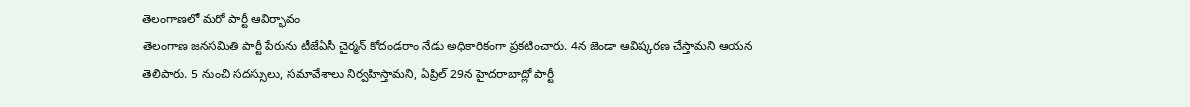తెలంగాణలో మరో పార్టీ ఆవిర్భావం
తెలంగాణ జనసమితి పార్టీ పేరును టీజేఏసీ చైర్మన్ కోదండరాం నేడు అధికారికంగా ప్రకటించారు. 4న జెండా ఆవిష్కరణ చేస్తామని ఆయన తెలిపారు. 5 నుంచి సదస్సులు, సమావేశాలు నిర్వహిస్తామని, ఏప్రిల్ 29న హైదరాబాద్లో పార్టీ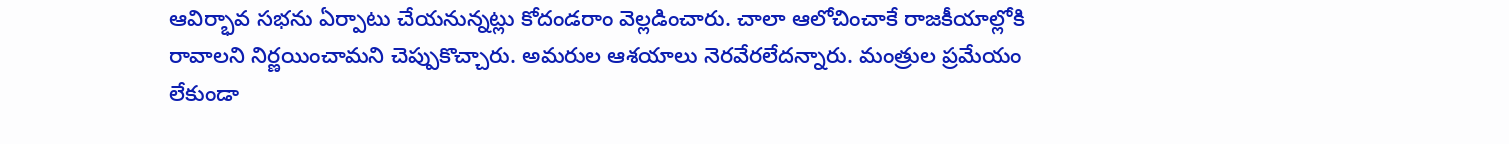ఆవిర్భావ సభను ఏర్పాటు చేయనున్నట్లు కోదండరాం వెల్లడించారు. చాలా ఆలోచించాకే రాజకీయాల్లోకి రావాలని నిర్ణయించామని చెప్పుకొచ్చారు. అమరుల ఆశయాలు నెరవేరలేదన్నారు. మంత్రుల ప్రమేయం లేకుండా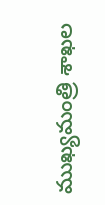ముఖ్యమంత్రి శాఖల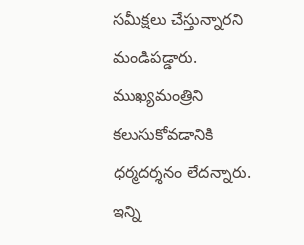సమీక్షలు చేస్తున్నారని మండిపడ్డారు. ముఖ్యమంత్రిని కలుసుకోవడానికి ధర్మదర్శనం లేదన్నారు. ఇన్ని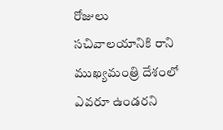రోజులు సచివాలయానికి రాని ముఖ్యమంత్రి దేశంలో ఎవరూ ఉండరని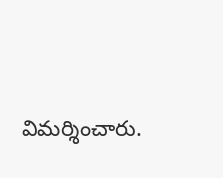విమర్శించారు.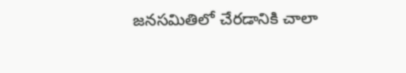జనసమితిలో చేరడానికి చాలా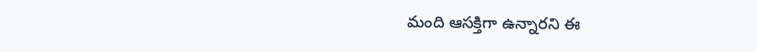మంది ఆసక్తిగా ఉన్నారని ఈ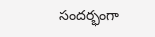సందర్భంగా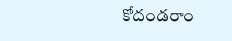కోదండరాం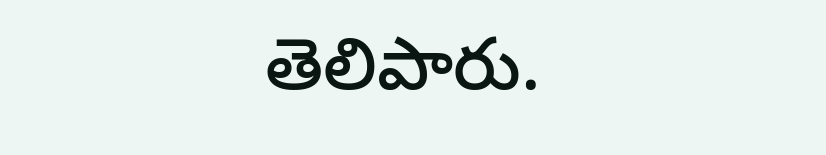తెలిపారు.